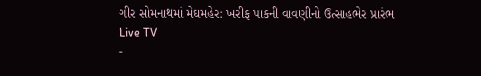ગીર સોમનાથમાં મેઘમહેર: ખરીફ પાકની વાવણીનો ઉત્સાહભેર પ્રારંભ
Live TV
-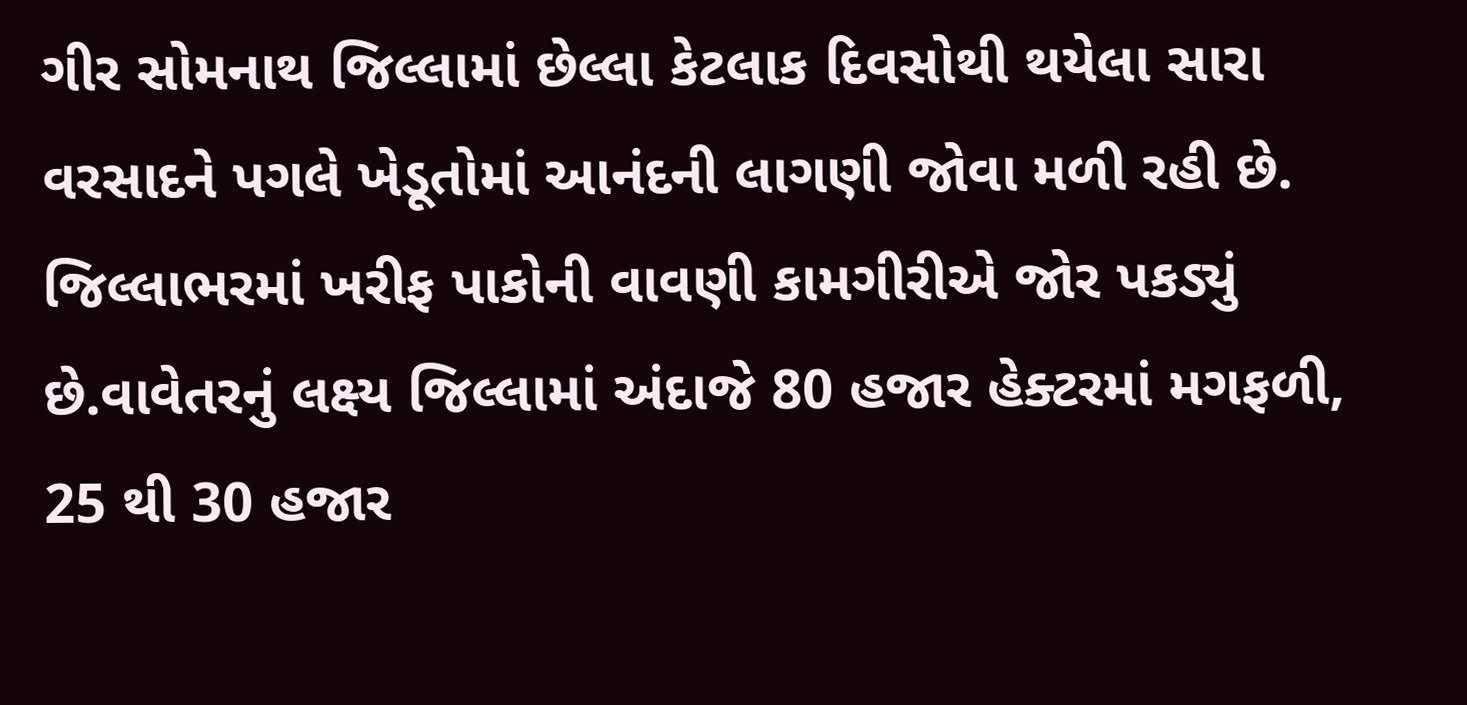ગીર સોમનાથ જિલ્લામાં છેલ્લા કેટલાક દિવસોથી થયેલા સારા વરસાદને પગલે ખેડૂતોમાં આનંદની લાગણી જોવા મળી રહી છે.
જિલ્લાભરમાં ખરીફ પાકોની વાવણી કામગીરીએ જોર પકડ્યું છે.વાવેતરનું લક્ષ્ય જિલ્લામાં અંદાજે 80 હજાર હેક્ટરમાં મગફળી, 25 થી 30 હજાર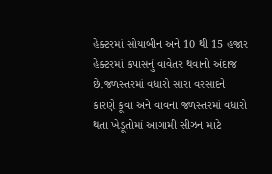હેક્ટરમાં સોયાબીન અને 10 થી 15 હજાર હેક્ટરમાં કપાસનું વાવેતર થવાનો અંદાજ છે.જળસ્તરમાં વધારો સારા વરસાદને કારણે કૂવા અને વાવના જળસ્તરમાં વધારો થતા ખેડૂતોમાં આગામી સીઝન માટે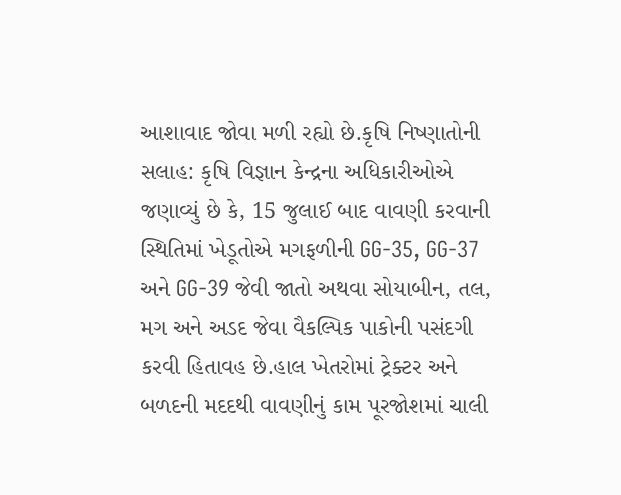આશાવાદ જોવા મળી રહ્યો છે.કૃષિ નિષ્ણાતોની સલાહ: કૃષિ વિજ્ઞાન કેન્દ્રના અધિકારીઓએ જણાવ્યું છે કે, 15 જુલાઈ બાદ વાવણી કરવાની સ્થિતિમાં ખેડૂતોએ મગફળીની GG-35, GG-37 અને GG-39 જેવી જાતો અથવા સોયાબીન, તલ, મગ અને અડદ જેવા વૈકલ્પિક પાકોની પસંદગી કરવી હિતાવહ છે.હાલ ખેતરોમાં ટ્રેક્ટર અને બળદની મદદથી વાવણીનું કામ પૂરજોશમાં ચાલી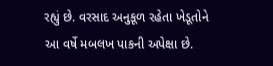રહ્યું છે. વરસાદ અનુકૂળ રહેતા ખેડૂતોને આ વર્ષે મબલખ પાકની અપેક્ષા છે.